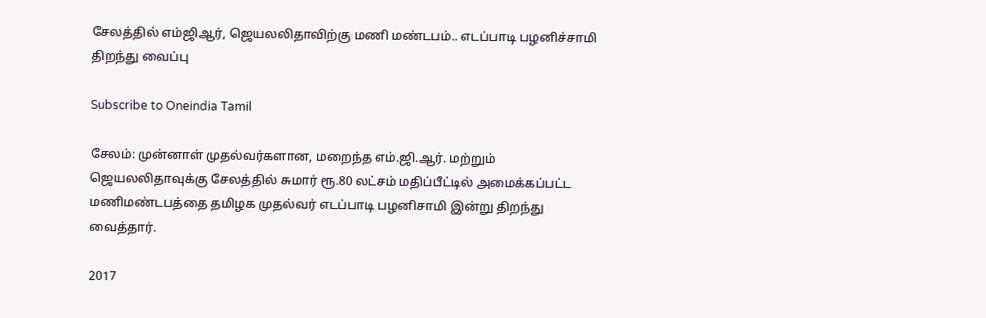சேலத்தில் எம்ஜிஆர், ஜெயலலிதாவிற்கு மணி மண்டபம்.. எடப்பாடி பழனிச்சாமி திறந்து வைப்பு

Subscribe to Oneindia Tamil

சேலம்: முன்னாள் முதல்வர்களான, மறைந்த எம்.ஜி.ஆர். மற்றும் ஜெயலலிதாவுக்கு சேலத்தில் சுமார் ரூ.80 லட்சம் மதிப்பீட்டில் அமைக்கப்பட்ட மணிமண்டபத்தை தமிழக முதல்வர் எடப்பாடி பழனிசாமி இன்று திறந்து வைத்தார்.

2017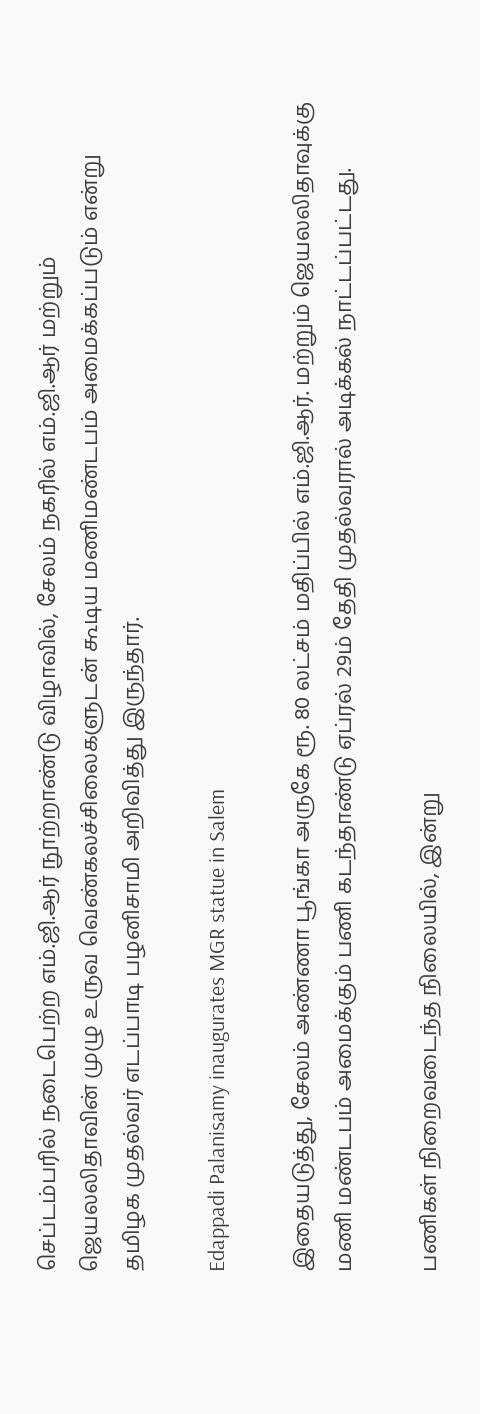செப்டம்பரில் நடைபெற்ற எம்.ஜி.ஆர் நூற்றாண்டு விழாவில், சேலம் நகரில் எம்.ஜி.ஆர் மற்றும் ஜெயலலிதாவின் முழு உருவ வெண்கலச்சிலைகளுடன் கூடிய மணிமண்டபம் அமைக்கப்படும் என்று தமிழக முதல்வர் எடப்பாடி பழனிசாமி அறிவித்து இருந்தார்.

Edappadi Palanisamy inaugurates MGR statue in Salem

இதையடுத்து, சேலம் அண்ணா பூங்கா அருகே ரூ. 80 லட்சம் மதிப்பில் எம்.ஜி.ஆர். மற்றும் ஜெயலலிதாவுக்கு மணி மண்டபம் அமைக்கும் பணி கடந்தாண்டு ஏப்ரல் 29ம் தேதி முதல்வரால் அடிக்கல் நாட்டப்பட்டது.

பணிகள் நிறைவடைந்த நிலையில், இன்று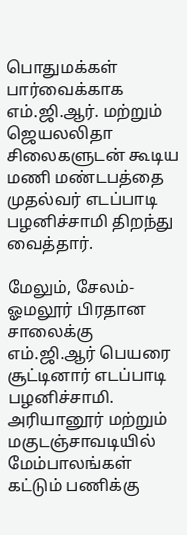பொதுமக்கள் பார்வைக்காக எம்.ஜி.ஆர். மற்றும் ஜெயலலிதா சிலைகளுடன் கூடிய மணி மண்டபத்தை முதல்வர் எடப்பாடி பழனிச்சாமி திறந்து வைத்தார்.

மேலும், சேலம்-ஓமலூர் பிரதான சாலைக்கு எம்.ஜி.ஆர் பெயரை சூட்டினார் எடப்பாடி பழனிச்சாமி. அரியானூர் மற்றும் மகுடஞ்சாவடியில் மேம்பாலங்கள் கட்டும் பணிக்கு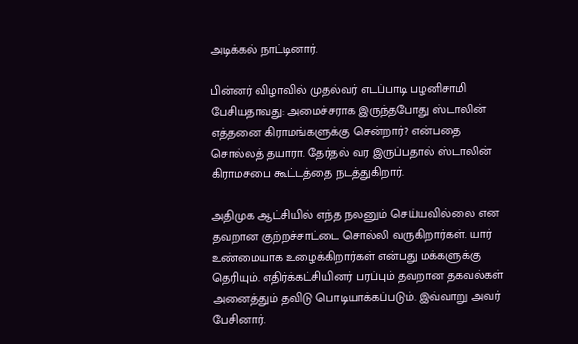அடிக்கல் நாட்டினார்.

பின்னர் விழாவில் முதல்வர் எடப்பாடி பழனிசாமி பேசியதாவது: அமைச்சராக இருந்தபோது ஸ்டாலின் எத்தனை கிராமங்களுக்கு சென்றார்? என்பதை சொல்லத் தயாரா. தேர்தல் வர இருப்பதால் ஸ்டாலின் கிராமசபை கூட்டத்தை நடத்துகிறார்.

அதிமுக ஆட்சியில் எந்த நலனும் செய்யவில்லை என தவறான குற்றச்சாட்டை சொல்லி வருகிறார்கள். யார் உண்மையாக உழைக்கிறார்கள் என்பது மக்களுக்கு தெரியும். எதிர்க்கட்சியினர் பரப்பும் தவறான தகவல்கள் அனைத்தும் தவிடு பொடியாக்கப்படும். இவ்வாறு அவர் பேசினார்.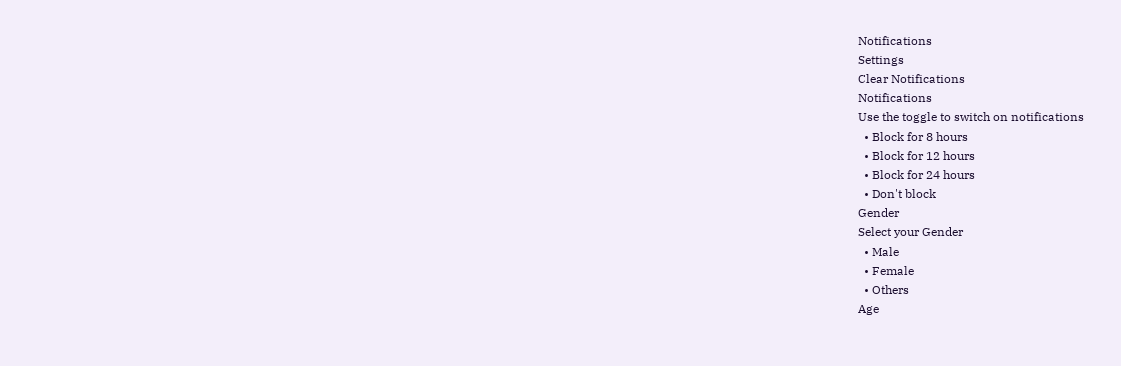Notifications
Settings
Clear Notifications
Notifications
Use the toggle to switch on notifications
  • Block for 8 hours
  • Block for 12 hours
  • Block for 24 hours
  • Don't block
Gender
Select your Gender
  • Male
  • Female
  • Others
Age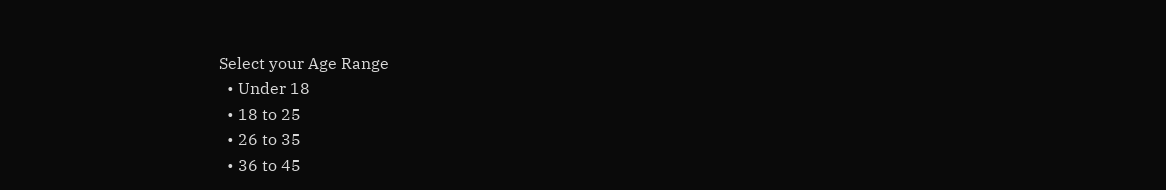Select your Age Range
  • Under 18
  • 18 to 25
  • 26 to 35
  • 36 to 45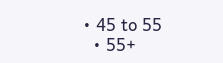• 45 to 55
  • 55+